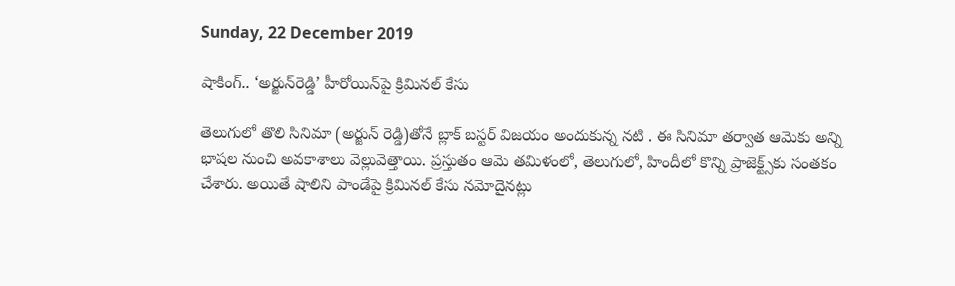Sunday, 22 December 2019

షాకింగ్.. ‘అర్జున్‌రెడ్డి’ హీరోయిన్‌పై క్రిమినల్ కేసు

తెలుగులో తొలి సినిమా (అర్జున్ రెడ్డి)తోనే బ్లాక్ బస్టర్ విజయం అందుకున్న నటి . ఈ సినిమా తర్వాత ఆమెకు అన్ని భాషల నుంచి అవకాశాలు వెల్లువెత్తాయి. ప్రస్తుతం ఆమె తమిళంలో, తెలుగులో, హిందీలో కొన్ని ప్రాజెక్ట్స్‌కు సంతకం చేశారు. అయితే షాలిని పాండేపై క్రిమినల్ కేసు నమోదైనట్లు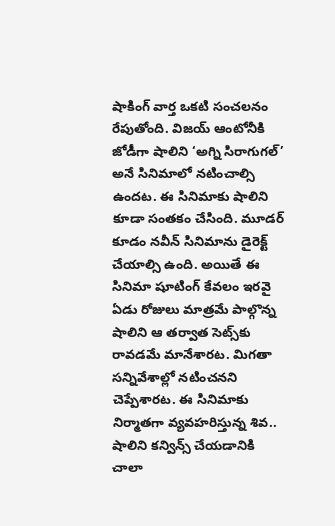షాకింగ్ వార్త ఒకటి సంచలనం రేపుతోంది. విజయ్ ఆంటోనీకి జోడీగా షాలిని ‘అగ్ని సిరాగుగల్’ అనే సినిమాలో నటించాల్సి ఉందట. ఈ సినిమాకు షాలిని కూడా సంతకం చేసింది. మూడర్ కూడం నవీన్ సినిమాను డైరెక్ట్ చేయాల్సి ఉంది. అయితే ఈ సినిమా షూటింగ్ కేవలం ఇరవై ఏడు రోజులు మాత్రమే పాల్గొన్న షాలిని ఆ తర్వాత సెట్స్‌కు రావడమే మానేశారట. మిగతా సన్నివేశాల్లో నటించనని చెప్పేశారట. ఈ సినిమాకు నిర్మాతగా వ్యవహరిస్తున్న శివ.. షాలిని కన్విన్స్ చేయడానికి చాలా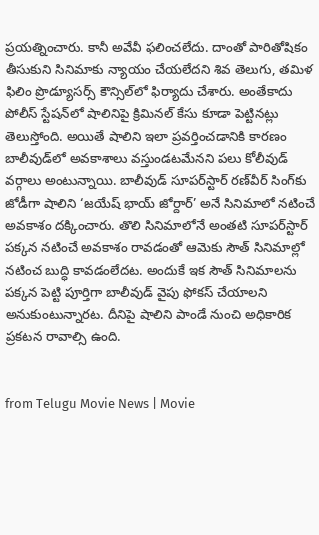ప్రయత్నించారు. కానీ అవేవీ ఫలించలేదు. దాంతో పారితోషికం తీసుకుని సినిమాకు న్యాయం చేయలేదని శివ తెలుగు, తమిళ ఫిలిం ప్రొడ్యూసర్స్ కౌన్సిల్‌లో ఫిర్యాదు చేశారు. అంతేకాదు పోలీస్ స్టేషన్‌లో షాలినిపై క్రిమినల్ కేసు కూడా పెట్టినట్లు తెలుస్తోంది. అయితే షాలిని ఇలా ప్రవర్తించడానికి కారణం బాలీవుడ్‌లో అవకాశాలు వస్తుండటమేనని పలు కోలీవుడ్ వర్గాలు అంటున్నాయి. బాలీవుడ్ సూపర్‌స్టార్ రణ్‌వీర్ సింగ్‌కు జోడీగా షాలిని ‘జయేష్ భాయ్ జోర్దార్’ అనే సినిమాలో నటించే అవకాశం దక్కించారు. తొలి సినిమాలోనే అంతటి సూపర్‌స్టార్ పక్కన నటించే అవకాశం రావడంతో ఆమెకు సౌత్ సినిమాల్లో నటించ బుద్ధి కావడంలేదట. అందుకే ఇక సౌత్ సినిమాలను పక్కన పెట్టి పూర్తిగా బాలీవుడ్‌ వైపు ఫోకస్ చేయాలని అనుకుంటున్నారట. దీనిపై షాలిని పాండే నుంచి అధికారిక ప్రకటన రావాల్సి ఉంది.


from Telugu Movie News | Movie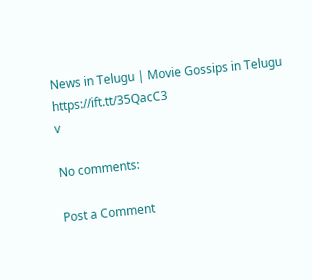News in Telugu | Movie Gossips in Telugu https://ift.tt/35QacC3
v

No comments:

Post a Comment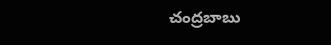చంద్రబాబు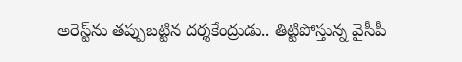అరెస్ట్‌ను తప్పుబట్టిన దర్శకేంద్రుడు.. తిట్టిపోస్తున్న వైసీపీ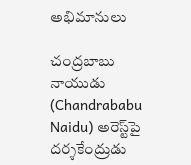అభిమానులు

చంద్రబాబు నాయుడు (Chandrababu Naidu) అరెస్ట్‌పై దర్శకేంద్రుడు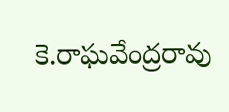కె.రాఘవేంద్రరావు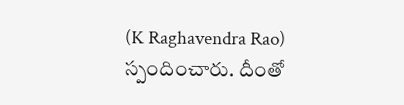(K Raghavendra Rao) స్పందించారు. దీంతో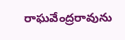రాఘవేంద్రరావును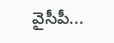వైసీపీ...